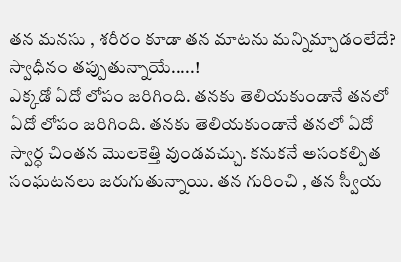తన మనసు , శరీరం కూడా తన మాటను మన్నిమ్చాడంలేదే? స్వాధీనం తప్పుతున్నాయే.....!
ఎక్కడో ఏదో లోపం జరిగింది. తనకు తెలియకుండానే తనలో ఏదో లోపం జరిగింది. తనకు తెలియకుండానే తనలో ఏదో స్వార్ధ చింతన మొలకెత్తి వుండవచ్చు. కనుకనే అసంకల్పిత సంఘటనలు జరుగుతున్నాయి. తన గురించి , తన స్వీయ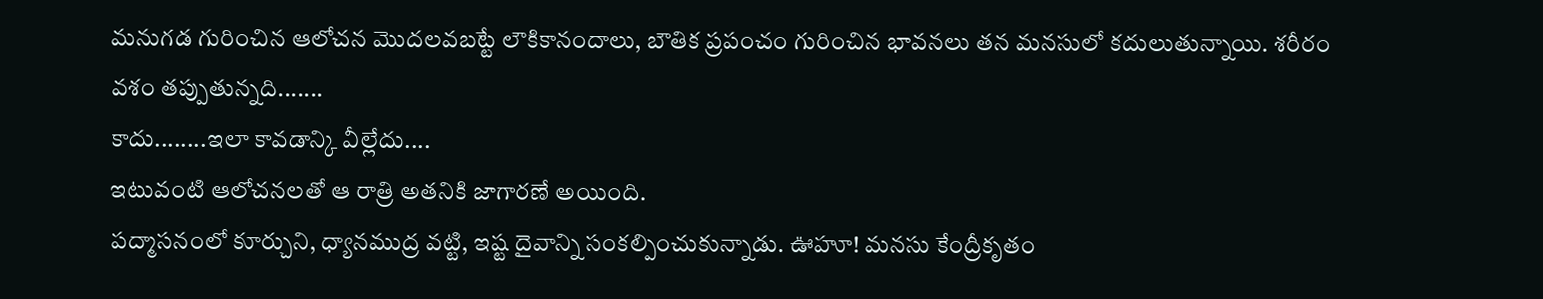మనుగడ గురించిన ఆలోచన మొదలవబట్టే లౌకికానందాలు, బౌతిక ప్రపంచం గురించిన భావనలు తన మనసులో కదులుతున్నాయి. శరీరం వశం తప్పుతున్నది.......
కాదు........ఇలా కావడాన్కి వీల్లేదు....
ఇటువంటి ఆలోచనలతో ఆ రాత్రి అతనికి జాగారణే అయింది.
పద్మాసనంలో కూర్చుని, ధ్యానముద్ర వట్టి, ఇష్ట దైవాన్ని సంకల్పించుకున్నాడు. ఊహూ! మనసు కేంద్రీకృతం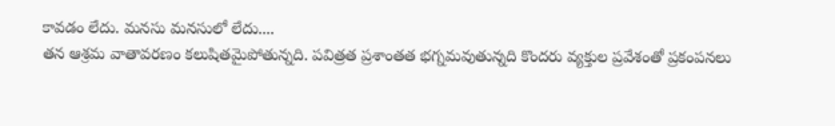కావడం లేదు. మనసు మనసులో లేదు....
తన ఆశ్రమ వాతావరణం కలుషితమైపోతున్నది. పవిత్రత ప్రశాంతత భగ్నమవుతున్నది కొందరు వ్యక్తుల ప్రవేశంతో ప్రకంపనలు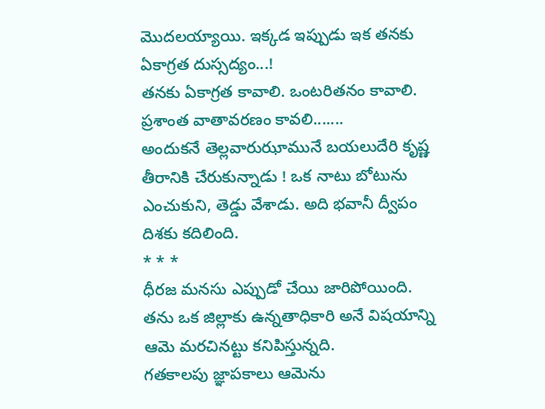మొదలయ్యాయి. ఇక్కడ ఇప్పుడు ఇక తనకు ఏకాగ్రత దుస్సద్యం...!
తనకు ఏకాగ్రత కావాలి. ఒంటరితనం కావాలి. ప్రశాంత వాతావరణం కావలి.......
అందుకనే తెల్లవారుఝామునే బయలుదేరి కృష్ణ తీరానికి చేరుకున్నాడు ! ఒక నాటు బోటును ఎంచుకుని, తెడ్డు వేశాడు. అది భవానీ ద్వీపం దిశకు కదిలింది.
* * *
ధీరజ మనసు ఎప్పుడో చేయి జారిపోయింది.
తను ఒక జిల్లాకు ఉన్నతాధికారి అనే విషయాన్ని ఆమె మరచినట్టు కనిపిస్తున్నది.
గతకాలపు జ్ఞాపకాలు ఆమెను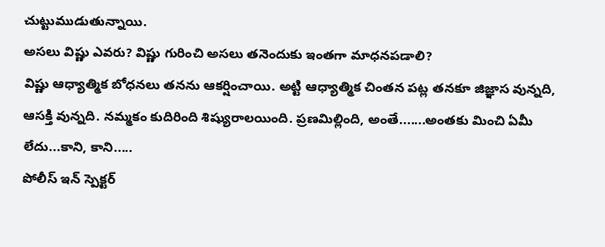చుట్టుముడుతున్నాయి.
అసలు విష్ణు ఎవరు? విష్ణు గురించి అసలు తనెందుకు ఇంతగా మాధనపడాలి?
విష్ణు ఆధ్యాత్మిక బోధనలు తనను ఆకర్షించాయి. అట్టి ఆధ్యాత్మిక చింతన పట్ల తనకూ జిజ్ఞాస వున్నది, ఆసక్తి వున్నది. నమ్మకం కుదిరింది శిష్యురాలయింది. ప్రణమిల్లింది, అంతే.......అంతకు మించి ఏమీ లేదు...కాని, కాని.....
పోలీస్ ఇన్ స్పెక్టర్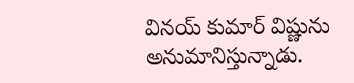వినయ్ కుమార్ విష్ణును అనుమానిస్తున్నాడు.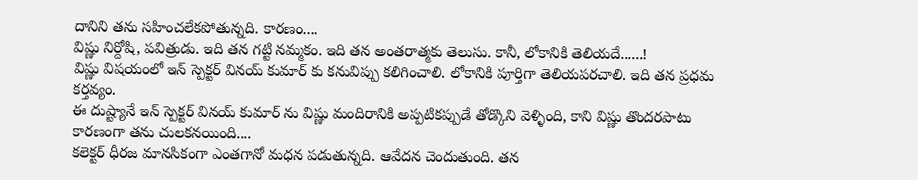దానిని తను సహించలేకపోతున్నది. కారణం....
విష్ణు నిర్దోషి, పవిత్రుడు. ఇది తన గట్టి నమ్మకం. ఇది తన అంతరాత్మకు తెలుసు. కానీ, లోకానికి తెలియదే......!
విష్ణు విషయంలో ఇన్ స్పెక్టర్ వినయ్ కుమార్ కు కనువిప్పు కలిగించాలి. లోకానికి పూర్తిగా తెలియపరచాలి. ఇది తన ప్రధమ కర్తవ్యం.
ఈ దుష్ట్యానే ఇన్ స్పెక్టర్ వినయ్ కుమార్ ను విష్ణు మందిరానికి అప్పటికప్పుడే తోడ్కొని వెళ్ళింది, కాని విష్ణు తొందరపాటు కారణంగా తను చులకనయింది....
కలెక్టర్ ధీరజ మానసికంగా ఎంతగానో మధన పడుతున్నది. ఆవేదన చెందుతుంది. తన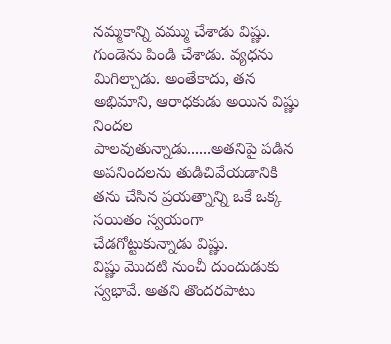నమ్మకాన్ని వమ్ము చేశాడు విష్ణు. గుండెను పిండి చేశాడు. వ్యధను మిగిల్చాడు. అంతేకాదు, తన అభిమాని, ఆరాధకుడు అయిన విష్ణు నిందల పాలవుతున్నాడు......అతనిపై పడిన అపనిందలను తుడిచివేయడానికి తను చేసిన ప్రయత్నాన్ని ఒకే ఒక్క సయితం స్వయంగా చేడగోట్టుకున్నాడు విష్ణు.
విష్ణు మొదటి నుంచీ దుందుడుకు స్వభావే. అతని తొందరపాటు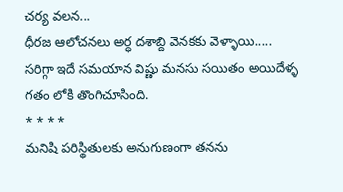చర్య వలన...
ధీరజ ఆలోచనలు అర్ధ దశాబ్ది వెనకకు వెళ్ళాయి.....
సరిగ్గా ఇదే సమయాన విష్ణు మనసు సయితం అయిదేళ్ళ గతం లోకి తొంగిచూసింది.
* * * *
మనిషి పరిస్థితులకు అనుగుణంగా తనను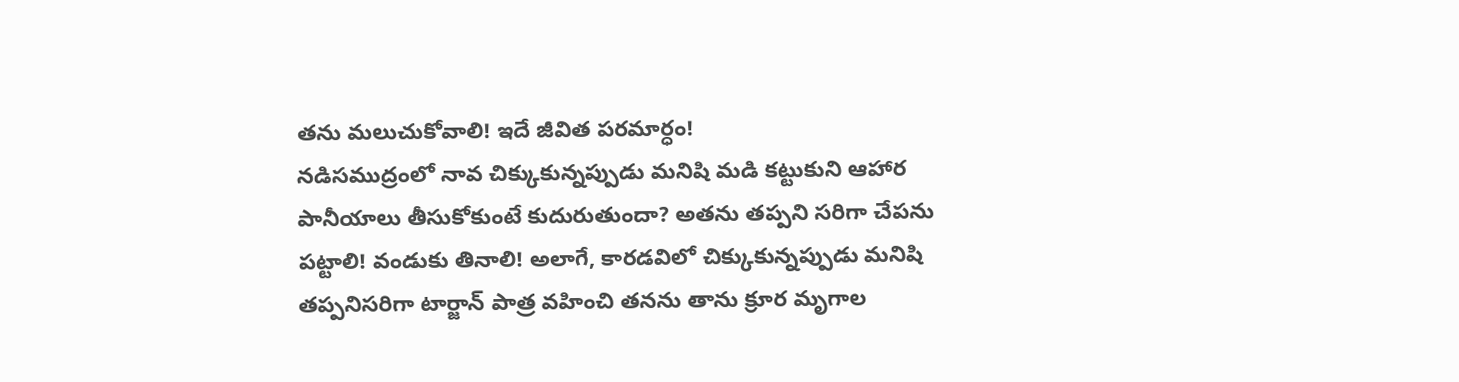తను మలుచుకోవాలి! ఇదే జీవిత పరమార్ధం!
నడిసముద్రంలో నావ చిక్కుకున్నప్పుడు మనిషి మడి కట్టుకుని ఆహార పానీయాలు తీసుకోకుంటే కుదురుతుందా? అతను తప్పని సరిగా చేపను పట్టాలి! వండుకు తినాలి! అలాగే, కారడవిలో చిక్కుకున్నప్పుడు మనిషి తప్పనిసరిగా టార్జాన్ పాత్ర వహించి తనను తాను క్రూర మృగాల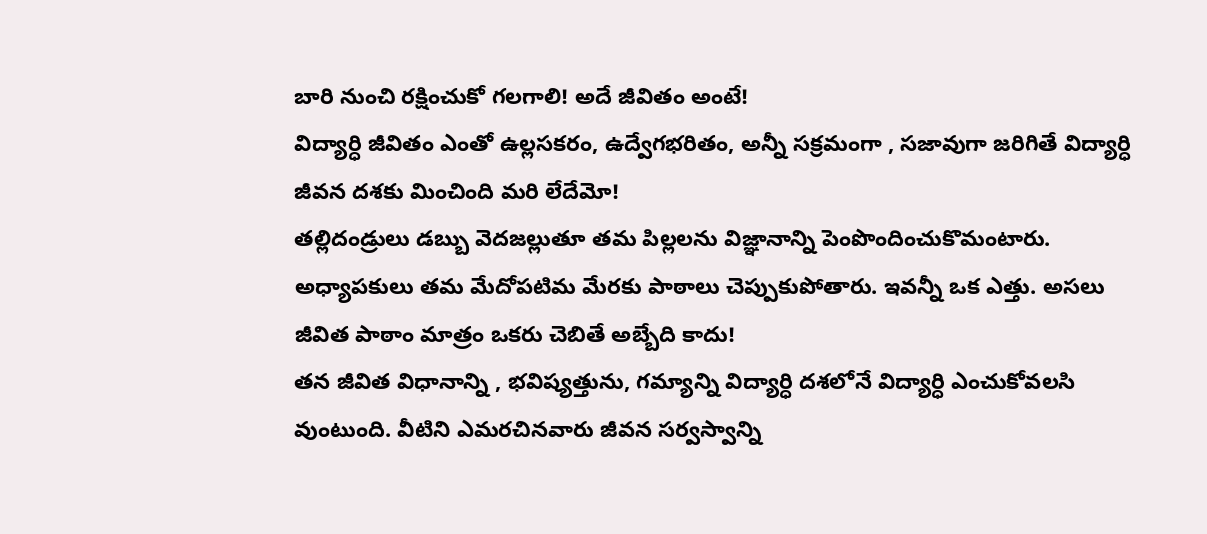బారి నుంచి రక్షించుకో గలగాలి! అదే జీవితం అంటే!
విద్యార్ధి జీవితం ఎంతో ఉల్లసకరం, ఉద్వేగభరితం, అన్నీ సక్రమంగా , సజావుగా జరిగితే విద్యార్ధి జీవన దశకు మించింది మరి లేదేమో!
తల్లిదండ్రులు డబ్బు వెదజల్లుతూ తమ పిల్లలను విజ్ఞానాన్ని పెంపొందించుకొమంటారు. అధ్యాపకులు తమ మేదోపటిమ మేరకు పాఠాలు చెప్పుకుపోతారు. ఇవన్నీ ఒక ఎత్తు. అసలు జీవిత పాఠాం మాత్రం ఒకరు చెబితే అబ్బేది కాదు!
తన జీవిత విధానాన్ని , భవిష్యత్తును, గమ్యాన్ని విద్యార్ధి దశలోనే విద్యార్ధి ఎంచుకోవలసి వుంటుంది. వీటిని ఎమరచినవారు జీవన సర్వస్వాన్ని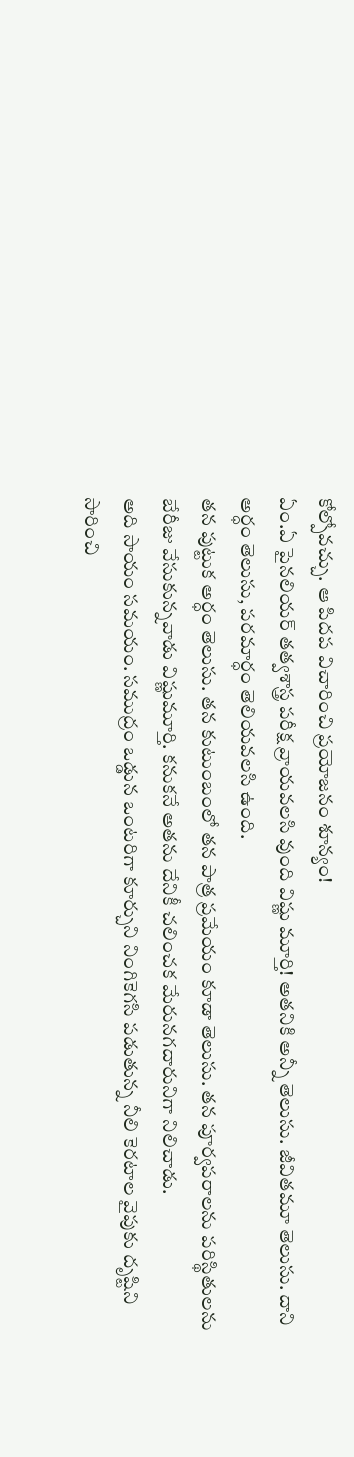కోల్పోవచ్చు. ఆ పిదప విచారించి ప్రయోజనం శూన్యం!
ఏం.ఏ పైనలియర్ తత్వశాస్త్ర పరీక్ష వ్రాయవలసి వుంది విష్ణు మూర్తి! అతనికి అన్నీ తెలుసు. జీవితమూ తెలుసు. దాని అర్ధం తెలుసు, పరమార్ధం తెలియవలసి ఉంది.
తన పుట్టుక అర్ధం తెలుసు. తన కుటుంబంలో తన పాత్ర ప్రమేయం కూడా తెలుసు. తన పూర్వపరాలను పరిస్థితులను బేరీజు వేసుకున్నవాడు విష్ణుమూర్తి. కనుకనే అతను దేనికీ చలించక మేరునగదారునిగా నిలిచాడు.
అది సాయం సమయం. సముద్రం ఒడ్డున ఒంటరిగా కూర్చుని నింగికెగసి పడుతున్న నీలి కెరటాల వైపుకు దృష్టిని సారించి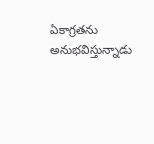ఏకాగ్రతను అనుభవిస్తున్నాడు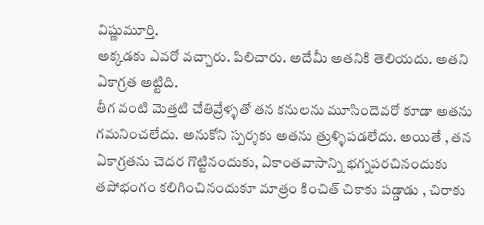విష్ణుమూర్తి.
అక్కడకు ఎవరో వచ్చారు. పిలిచారు. అదేమీ అతనికి తెలియదు. అతని ఏకాగ్రత అట్టిది.
తీగ వంటి మెత్తటి చేతివ్రేళ్ళతో తన కనులను మూసిందెవరో కూడా అతను గమనించలేదు. అనుకోని స్పర్శకు అతను త్రుళ్ళిపడలేదు. అయితే , తన ఏకాగ్రతను చెదర గొట్టినందుకు, ఏకాంతవాసాన్ని భగ్నపరచినందుకు తపోభంగం కలిగించినందుకూ మాత్రం కించిత్ చికాకు పడ్డాడు , చిరాకు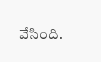వేసింది.